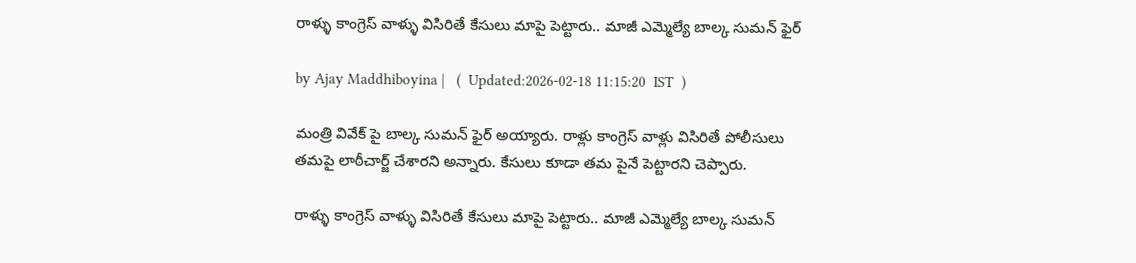రాళ్ళు కాంగ్రెస్ వాళ్ళు విసిరితే కేసులు మాపై పెట్టారు.. మాజీ ఎమ్మెల్యే బాల్క సుమన్ ఫైర్

by Ajay Maddhiboyina |   (  Updated:2026-02-18 11:15:20  IST  )

మంత్రి వివేక్ పై బాల్క సుమన్ ఫైర్ అయ్యారు. రాళ్లు కాంగ్రెస్ వాళ్లు విసిరితే పోలీసులు తమపై లాఠీచార్జ్ చేశారని అన్నారు. కేసులు కూడా తమ పైనే పెట్టారని చెప్పారు.

రాళ్ళు కాంగ్రెస్ వాళ్ళు విసిరితే కేసులు మాపై పెట్టారు.. మాజీ ఎమ్మెల్యే బాల్క సుమన్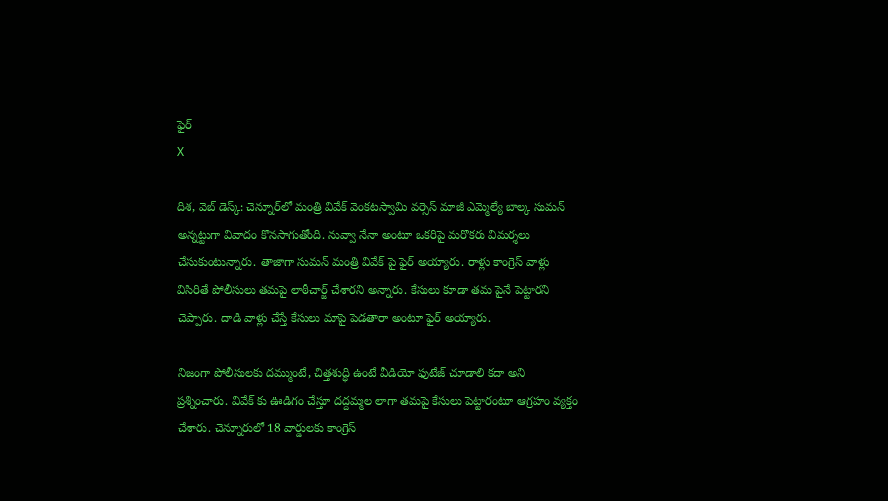ఫైర్
X

దిశ, వెబ్ డెస్క్: చెన్నూర్‌లో మంత్రి వివేక్ వెంకటస్వామి వర్సెస్ మాజీ ఎమ్మెల్యే బాల్క సుమన్ అన్నట్టుగా వివాదం కొనసాగుతోంది. నువ్వా నేనా అంటూ ఒకరిపై మరొకరు విమర్శలు చేసుకుంటున్నారు. తాజాగా సుమన్ మంత్రి వివేక్ పై ఫైర్ అయ్యారు. రాళ్లు కాంగ్రెస్ వాళ్లు విసిరితే పోలీసులు తమపై లాఠీచార్జ్ చేశారని అన్నారు. కేసులు కూడా తమ పైనే పెట్టారని చెప్పారు. దాడి వాళ్లు చేస్తే కేసులు మాపై పెడతారా అంటూ ఫైర్ అయ్యారు.

నిజంగా పోలీసులకు దమ్ముంటే, చిత్తశుద్ధి ఉంటే వీడియో ఫుటేజ్ చూడాలి కదా అని ప్రశ్నించారు. వివేక్ కు ఊడిగం చేస్తూ దద్దమ్మల లాగా తమపై కేసులు పెట్టారంటూ ఆగ్రహం వ్యక్తం చేశారు. చెన్నూరులో 18 వార్డులకు కాంగ్రెస్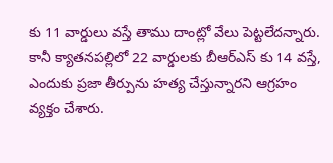కు 11 వార్డులు వస్తే తాము దాంట్లో వేలు పెట్టలేదన్నారు. కానీ క్యాతనపల్లిలో 22 వార్డులకు బీఆర్ఎస్ కు 14 వస్తే, ఎందుకు ప్రజా తీర్పును హత్య చేస్తున్నారని ఆగ్రహం వ్యక్తం చేశారు.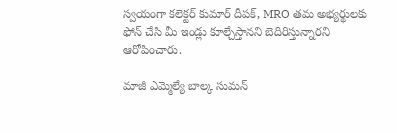స్వయంగా కలెక్టర్ కుమార్ దీపక్, MRO తమ అభ్యర్థులకు ఫోన్ చేసి మీ ఇండ్లు కూల్చేస్తానని బెదిరిస్తున్నారని ఆరోపించారు.

మాజీ ఎమ్మెల్యే బాల్క సుమన్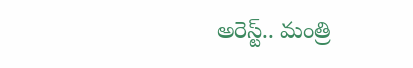అరెస్ట్.. మంత్రి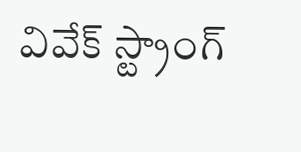వివేక్ స్ట్రాంగ్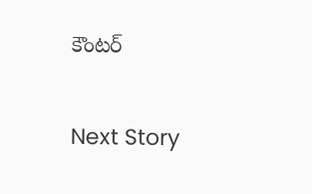కౌంటర్

Next Story